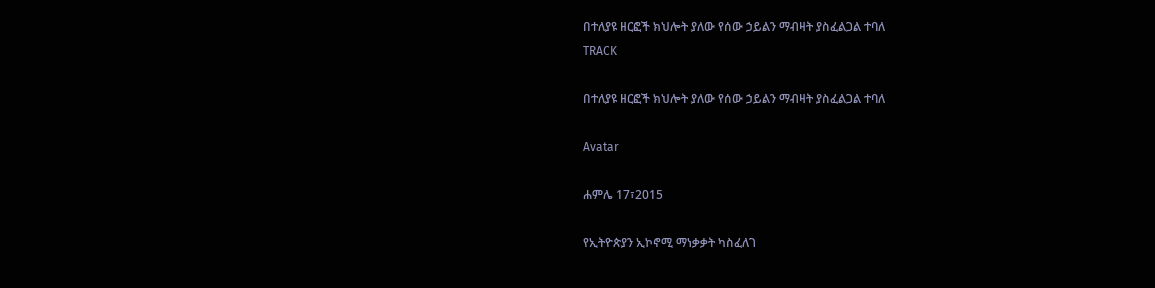በተለያዩ ዘርፎች ክህሎት ያለው የሰው ኃይልን ማብዛት ያስፈልጋል ተባለ
TRACK

በተለያዩ ዘርፎች ክህሎት ያለው የሰው ኃይልን ማብዛት ያስፈልጋል ተባለ

Avatar

ሐምሌ 17፣2015

የኢትዮጵያን ኢኮኖሚ ማነቃቃት ካስፈለገ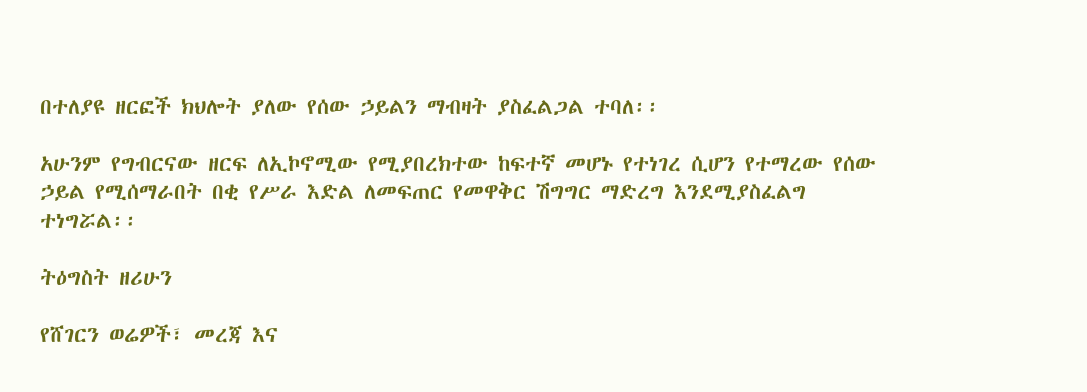በተለያዩ ዘርፎች ክህሎት ያለው የሰው ኃይልን ማብዛት ያስፈልጋል ተባለ፡፡

አሁንም የግብርናው ዘርፍ ለኢኮኖሚው የሚያበረክተው ከፍተኛ መሆኑ የተነገረ ሲሆን የተማረው የሰው ኃይል የሚሰማራበት በቂ የሥራ እድል ለመፍጠር የመዋቅር ሽግግር ማድረግ እንደሚያስፈልግ ተነግሯል፡፡

ትዕግስት ዘሪሁን

የሸገርን ወሬዎች፣ መረጃ እና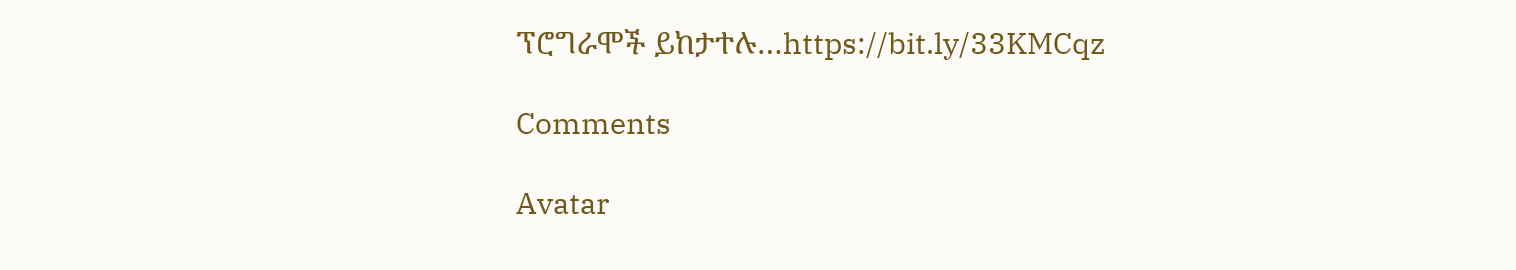ፕሮግራሞች ይከታተሉ…https://bit.ly/33KMCqz

Comments

Avatar